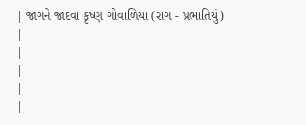| જાગને જાદવા કૃષ્ણ ગોવાળિયા (રાગ - પ્રભાતિયું) |
|
|
|
|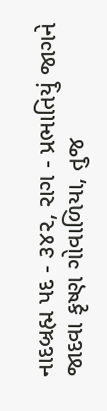નાદબ્રહ્મ પદ - ૩૪૨, રાગ - પ્રભાતિયું જાગને જાદવા કૃષ્ણ ગોવાળિયા, તુજ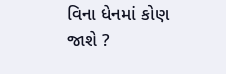વિના ધેનમાં કોણ જાશે ?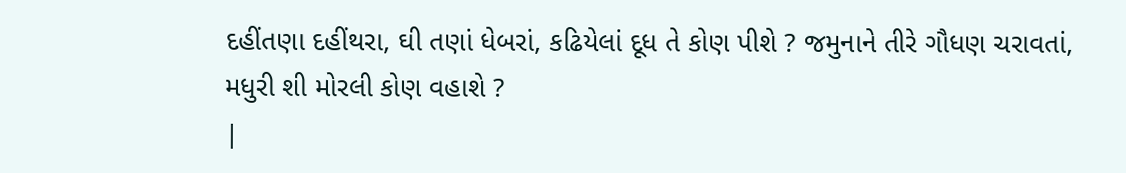દહીંતણા દહીંથરા, ઘી તણાં ધેબરાં, કઢિયેલાં દૂધ તે કોણ પીશે ? જમુનાને તીરે ગૌધણ ચરાવતાં, મધુરી શી મોરલી કોણ વહાશે ?
|